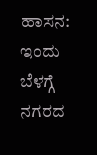ಹಾಸನ: ಇಂದು ಬೆಳಗ್ಗೆ ನಗರದ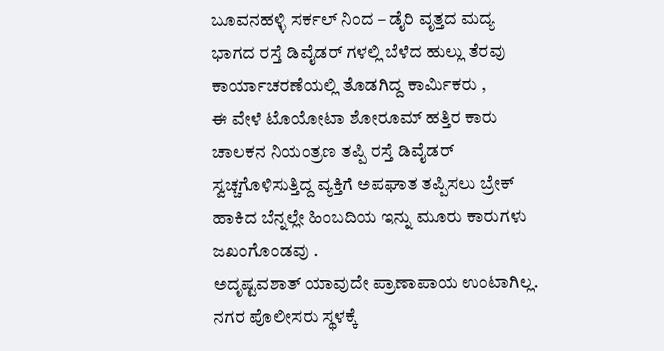ಬೂವನಹಳ್ಳಿ ಸರ್ಕಲ್ ನಿಂದ – ಡೈರಿ ವೃತ್ತದ ಮದ್ಯ ಭಾಗದ ರಸ್ತೆ ಡಿವೈಡರ್ ಗಳಲ್ಲಿ ಬೆಳೆದ ಹುಲ್ಲು ತೆರವು ಕಾರ್ಯಾಚರಣೆಯಲ್ಲಿ ತೊಡಗಿದ್ದ ಕಾರ್ಮಿಕರು ,
ಈ ವೇಳೆ ಟೊಯೋಟಾ ಶೋರೂಮ್ ಹತ್ತಿರ ಕಾರು ಚಾಲಕನ ನಿಯಂತ್ರಣ ತಪ್ಪಿ ರಸ್ತೆ ಡಿವೈಡರ್ ಸ್ವಚ್ಚಗೊಳಿಸುತ್ತಿದ್ದ ವ್ಯಕ್ತಿಗೆ ಅಪಘಾತ ತಪ್ಪಿಸಲು ಬ್ರೇಕ್ ಹಾಕಿದ ಬೆನ್ನಲ್ಲೇ ಹಿಂಬದಿಯ ಇನ್ನು ಮೂರು ಕಾರುಗಳು ಜಖಂಗೊಂಡವು .
ಅದೃಷ್ಟವಶಾತ್ ಯಾವುದೇ ಪ್ರಾಣಾಪಾಯ ಉಂಟಾಗಿಲ್ಲ. ನಗರ ಪೊಲೀಸರು ಸ್ಥಳಕ್ಕೆ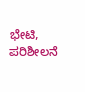ಭೇಟಿ, ಪರಿಶೀಲನೆ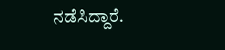ನಡೆಸಿದ್ದಾರೆ.